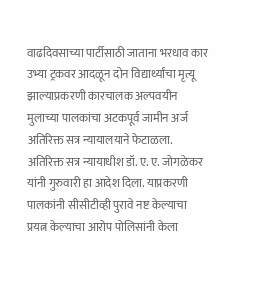वाढदिवसाच्या पार्टीसाठी जाताना भरधाव कार उभ्या ट्रकवर आदळून दोन विद्यार्थ्यांचा मृत्यू झाल्याप्रकरणी कारचालक अल्पवयीन मुलाच्या पालकांचा अटकपूर्व जामीन अर्ज अतिरिक्त सत्र न्यायालयाने फेटाळला. अतिरिक्त सत्र न्यायाधीश डॉ. ए. ए. जोगळेकर यांनी गुरुवारी हा आदेश दिला. याप्रकरणी पालकांनी सीसीटीव्ही पुरावे नष्ट केल्याचा प्रयत्न केल्याचा आरोप पोलिसांनी केला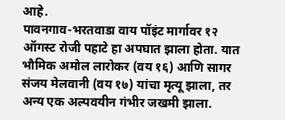आहे.
पावनगाव-भरतवाडा वाय पॉइंट मार्गावर १२ ऑगस्ट रोजी पहाटे हा अपघात झाला होता. यात भौमिक अमोल लारोकर (वय १६) आणि सागर संजय मेलवानी (वय १७) यांचा मृत्यू झाला, तर अन्य एक अल्पवयीन गंभीर जखमी झाला.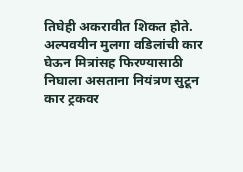तिघेही अकरावीत शिकत होते. अल्पवयीन मुलगा वडिलांची कार घेऊन मित्रांसह फिरण्यासाठी निघाला असताना नियंत्रण सुटून कार ट्रकवर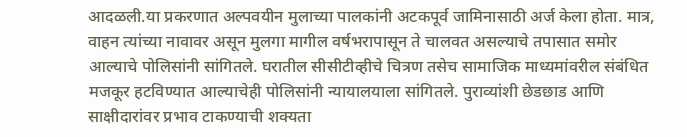आदळली.या प्रकरणात अल्पवयीन मुलाच्या पालकांनी अटकपूर्व जामिनासाठी अर्ज केला होता. मात्र, वाहन त्यांच्या नावावर असून मुलगा मागील वर्षभरापासून ते चालवत असल्याचे तपासात समोर आल्याचे पोलिसांनी सांगितले. घरातील सीसीटीव्हीचे चित्रण तसेच सामाजिक माध्यमांवरील संबंधित मजकूर हटविण्यात आल्याचेही पोलिसांनी न्यायालयाला सांगितले. पुराव्यांशी छेडछाड आणि साक्षीदारांवर प्रभाव टाकण्याची शक्यता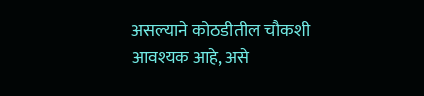असल्याने कोठडीतील चौकशी आवश्यक आहे, असे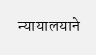न्यायालयाने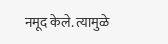नमूद केले. त्यामुळे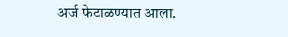अर्ज फेटाळण्यात आला.